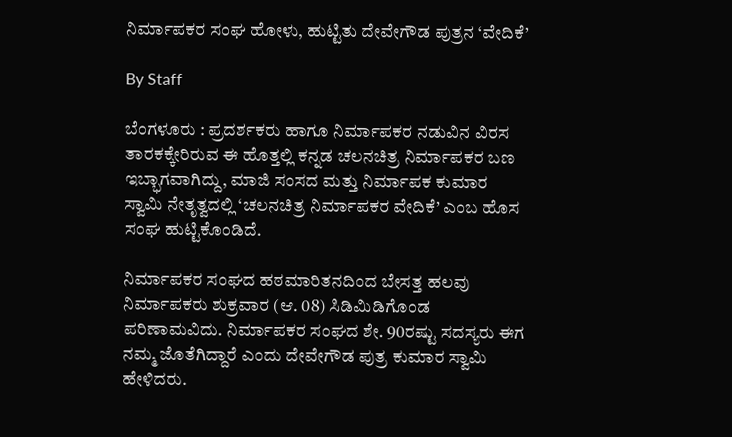ನಿರ್ಮಾಪಕರ ಸಂಘ ಹೋಳು, ಹುಟ್ಟಿತು ದೇವೇಗೌಡ ಪುತ್ರನ ‘ವೇದಿಕೆ’

By Staff

ಬೆಂಗಳೂರು : ಪ್ರದರ್ಶಕರು ಹಾಗೂ ನಿರ್ಮಾಪಕರ ನಡುವಿನ ವಿರಸ ತಾರಕಕ್ಕೇರಿರುವ ಈ ಹೊತ್ತಲ್ಲಿ ಕನ್ನಡ ಚಲನಚಿತ್ರ ನಿರ್ಮಾಪಕರ ಬಣ ಇಬ್ಭಾಗವಾಗಿದ್ದು, ಮಾಜಿ ಸಂಸದ ಮತ್ತು ನಿರ್ಮಾಪಕ ಕುಮಾರ ಸ್ವಾಮಿ ನೇತೃತ್ವದಲ್ಲಿ ‘ಚಲನಚಿತ್ರ ನಿರ್ಮಾಪಕರ ವೇದಿಕೆ’ ಎಂಬ ಹೊಸ ಸಂಘ ಹುಟ್ಟಿಕೊಂಡಿದೆ.

ನಿರ್ಮಾಪಕರ ಸಂಘದ ಹಠಮಾರಿತನದಿಂದ ಬೇಸತ್ತ ಹಲವು ನಿರ್ಮಾಪಕರು ಶುಕ್ರವಾರ (ಆ. 08) ಸಿಡಿಮಿಡಿಗೊಂಡ ಪರಿಣಾಮವಿದು. ನಿರ್ಮಾಪಕರ ಸಂಘದ ಶೇ. 90ರಷ್ಟು ಸದಸ್ಯರು ಈಗ ನಮ್ಮ ಜೊತೆಗಿದ್ದಾರೆ ಎಂದು ದೇವೇಗೌಡ ಪುತ್ರ ಕುಮಾರ ಸ್ವಾಮಿ ಹೇಳಿದರು.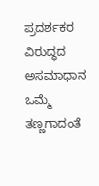ಪ್ರದರ್ಶಕರ ವಿರುದ್ಧದ ಅಸಮಾಧಾನ ಒಮ್ಮೆ ತಣ್ಣಗಾದಂತೆ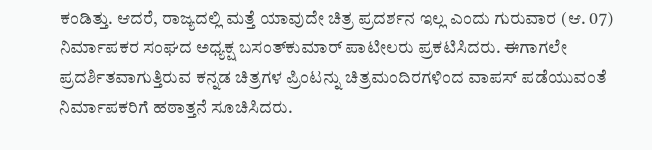ಕಂಡಿತ್ತು. ಆದರೆ, ರಾಜ್ಯದಲ್ಲಿ ಮತ್ತೆ ಯಾವುದೇ ಚಿತ್ರ ಪ್ರದರ್ಶನ ಇಲ್ಲ ಎಂದು ಗುರುವಾರ (ಆ. 07) ನಿರ್ಮಾಪಕರ ಸಂಘದ ಅಧ್ಯಕ್ಷ ಬಸಂತ್‌ಕುಮಾರ್‌ ಪಾಟೀಲರು ಪ್ರಕಟಿಸಿದರು. ಈಗಾಗಲೇ ಪ್ರದರ್ಶಿತವಾಗುತ್ತಿರುವ ಕನ್ನಡ ಚಿತ್ರಗಳ ಪ್ರಿಂಟನ್ನು ಚಿತ್ರಮಂದಿರಗಳಿಂದ ವಾಪಸ್‌ ಪಡೆಯುವಂತೆ ನಿರ್ಮಾಪಕರಿಗೆ ಹಠಾತ್ತನೆ ಸೂಚಿಸಿದರು.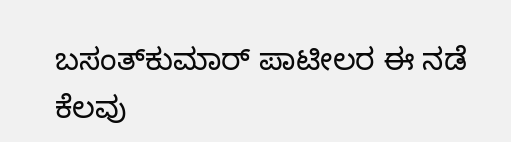ಬಸಂತ್‌ಕುಮಾರ್‌ ಪಾಟೀಲರ ಈ ನಡೆ ಕೆಲವು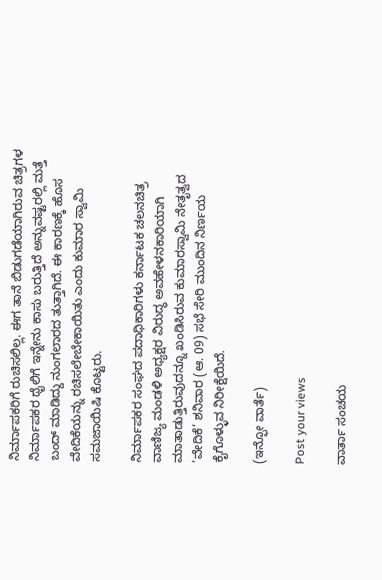ನಿರ್ಮಾಪಕರಿಗೆ ರುಚಿಸಲಿಲ್ಲ. ಈಗ ತಾನೆ ಬಿಡುಗಡೆಯಾಗಿರುವ ಚಿತ್ರಗಳ ನಿರ್ಮಾಪಕರ ಥೈಲಿಗೆ ಇನ್ನೇನು ಕಾಸು ಬರುತ್ತಿದೆ ಅನ್ನುವಷ್ಟರಲ್ಲಿ ಮತ್ತೆ ಬಂದ್‌ ಮಾಡಿದ್ದು ನುಂಗಲಾರದ ತುತ್ತಾಗಿದೆ. ಈ ಕಾರಣಕ್ಕೆ ಹೊಸ ವೇದಿಕೆಯನ್ನು ರಚಿಸಲೇಬೇಕಾಯಿತು ಎಂದು ಕುಮಾರ ಸ್ವಾಮಿ ಸಮಜಾಯಿಷಿ ಕೊಟ್ಟರು.

ನಿರ್ಮಾಪಕರ ಸಂಘದ ಪದಾಧಿಕಾರಿಗಳು ಕರ್ನಾಟಕ ಚಲನಚಿತ್ರ ವಾಣಿಜ್ಯ ಮಂಡಳಿ ಅಧ್ಯಕ್ಷರ ವಿರುದ್ಧ ಅವಹೇಳನಕಾರಿಯಾಗಿ ಮಾತಾಡುತ್ತಿರುವುದನ್ನೂ ಖಂಡಿಸಿರುವ ಕುಮಾರಸ್ವಾಮಿ ನೇತೃತ್ವದ ‘ವೇದಿಕೆ’ ಶನಿವಾರ (ಆ. 09) ಸಭೆ ಸೇರಿ ಮುಂದಿನ ನಿರ್ಣಯ ಕೈಗೊಳ್ಳುವ ನಿರೀಕ್ಷೆಯಿದೆ.

(ಇನ್ಫೋ ವಾರ್ತೆ)

Post your views

ವಾರ್ತಾ ಸಂಚಯ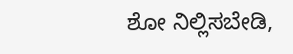ಶೋ ನಿಲ್ಲಿಸಬೇಡಿ,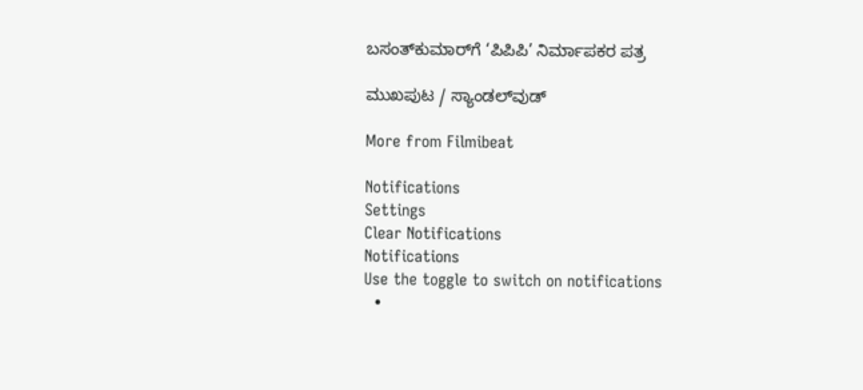ಬಸಂತ್‌ಕುಮಾರ್‌ಗೆ ‘ಪಿಪಿಪಿ’ ನಿರ್ಮಾಪಕರ ಪತ್ರ

ಮುಖಪುಟ / ಸ್ಯಾಂಡಲ್‌ವುಡ್‌

More from Filmibeat

Notifications
Settings
Clear Notifications
Notifications
Use the toggle to switch on notifications
  •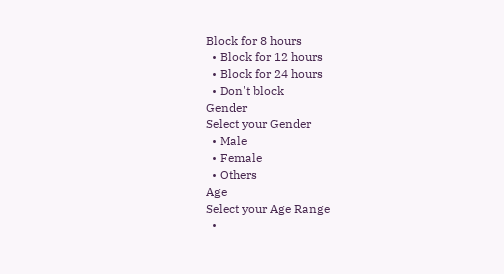Block for 8 hours
  • Block for 12 hours
  • Block for 24 hours
  • Don't block
Gender
Select your Gender
  • Male
  • Female
  • Others
Age
Select your Age Range
  •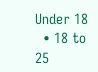Under 18
  • 18 to 25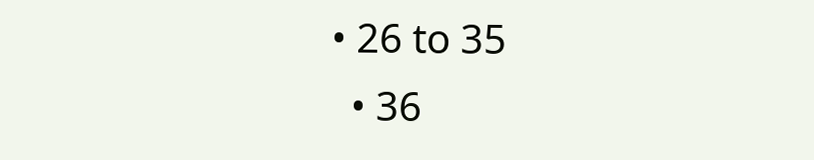• 26 to 35
  • 36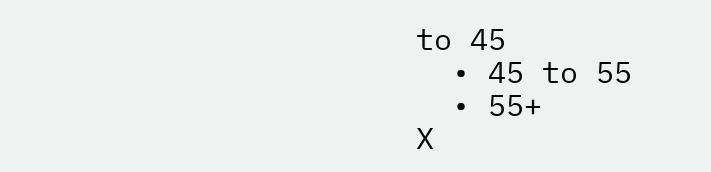to 45
  • 45 to 55
  • 55+
X